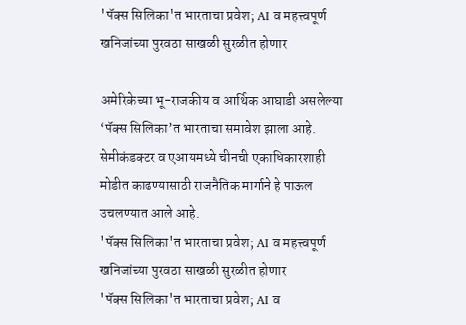'पॅक्स सिलिका'त भारताचा प्रवेश; AI व महत्त्वपूर्ण खनिजांच्या पुरवठा साखळी सुरळीत होणार

अमेरिकेच्या भू-राजकीय व आर्थिक आघाडी असलेल्या ‘पॅक्स सिलिका’त भारताचा समावेश झाला आहे. सेमीकंडक्टर व एआयमध्ये चीनची एकाधिकारशाही मोडीत काढण्यासाठी राजनैतिक मार्गाने हे पाऊल उचलण्यात आले आहे.
'पॅक्स सिलिका'त भारताचा प्रवेश; AI व महत्त्वपूर्ण खनिजांच्या पुरवठा साखळी सुरळीत होणार
'पॅक्स सिलिका'त भारताचा प्रवेश; AI व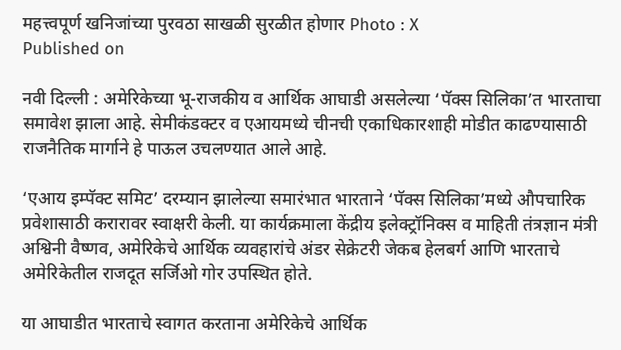महत्त्वपूर्ण खनिजांच्या पुरवठा साखळी सुरळीत होणार Photo : X
Published on

नवी दिल्ली : अमेरिकेच्या भू-राजकीय व आर्थिक आघाडी असलेल्या ‘पॅक्स सिलिका’त भारताचा समावेश झाला आहे. सेमीकंडक्टर व एआयमध्ये चीनची एकाधिकारशाही मोडीत काढण्यासाठी राजनैतिक मार्गाने हे पाऊल उचलण्यात आले आहे.

‘एआय इम्पॅक्ट समिट’ दरम्यान झालेल्या समारंभात भारताने ‘पॅक्स सिलिका’मध्ये औपचारिक प्रवेशासाठी करारावर स्वाक्षरी केली. या कार्यक्रमाला केंद्रीय इलेक्ट्रॉनिक्स व माहिती तंत्रज्ञान मंत्री अश्विनी वैष्णव, अमेरिकेचे आर्थिक व्यवहारांचे अंडर सेक्रेटरी जेकब हेलबर्ग आणि भारताचे अमेरिकेतील राजदूत सर्जिओ गोर उपस्थित होते.

या आघाडीत भारताचे स्वागत करताना अमेरिकेचे आर्थिक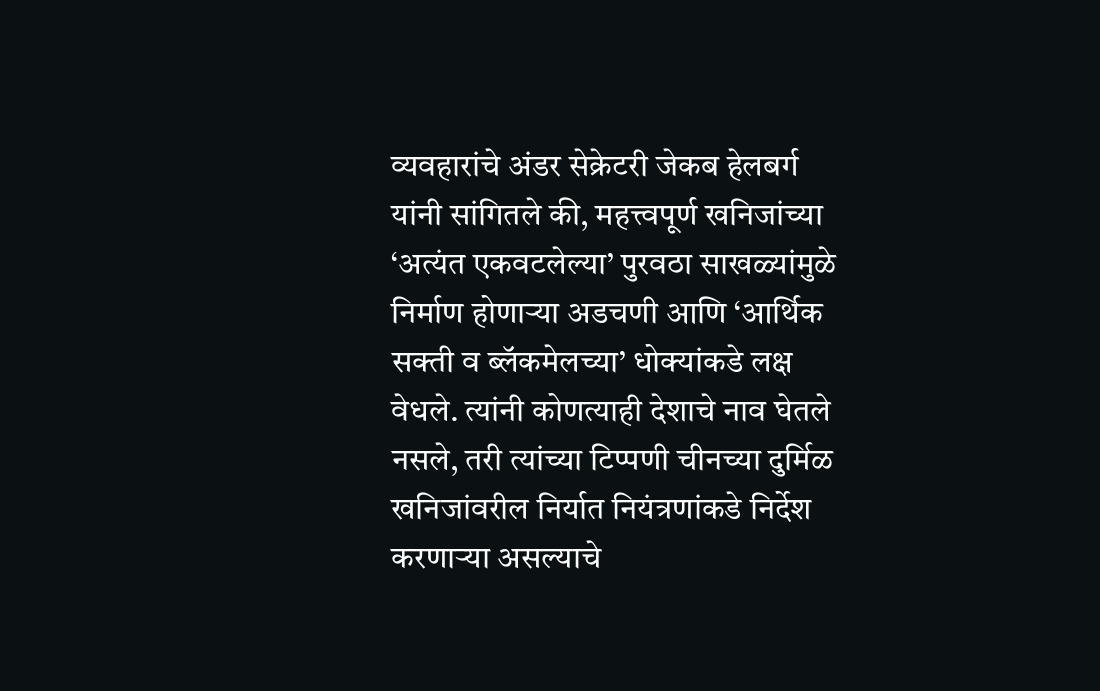व्यवहारांचे अंडर सेक्रेटरी जेकब हेलबर्ग यांनी सांगितले की, महत्त्वपूर्ण खनिजांच्या ‘अत्यंत एकवटलेल्या’ पुरवठा साखळ्यांमुळे निर्माण होणाऱ्या अडचणी आणि ‘आर्थिक सक्ती व ब्लॅकमेलच्या’ धोक्यांकडे लक्ष वेधले. त्यांनी कोणत्याही देशाचे नाव घेतले नसले, तरी त्यांच्या टिप्पणी चीनच्या दुर्मिळ खनिजांवरील निर्यात नियंत्रणांकडे निर्देश करणाऱ्या असल्याचे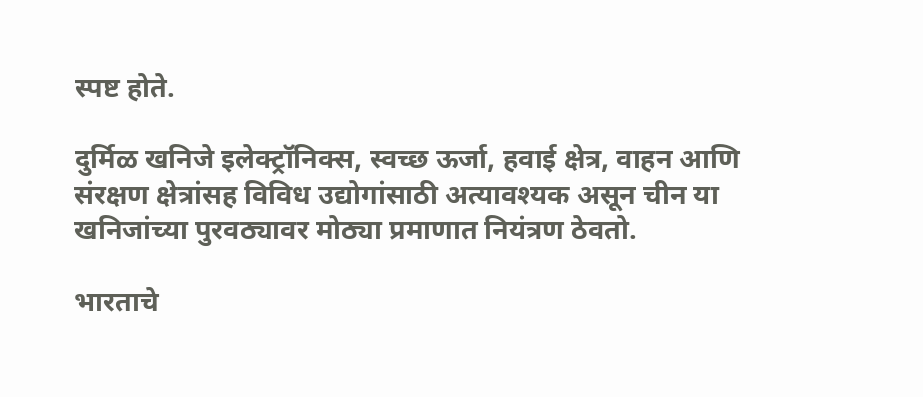स्पष्ट होते.

दुर्मिळ खनिजे इलेक्ट्रॉनिक्स, स्वच्छ ऊर्जा, हवाई क्षेत्र, वाहन आणि संरक्षण क्षेत्रांसह विविध उद्योगांसाठी अत्यावश्यक असून चीन या खनिजांच्या पुरवठ्यावर मोठ्या प्रमाणात नियंत्रण ठेवतो.

भारताचे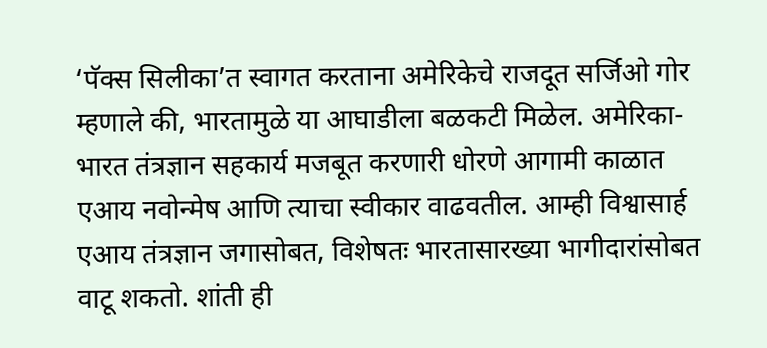‘पॅक्स सिलीका’त स्वागत करताना अमेरिकेचे राजदूत सर्जिओ गोर म्हणाले की, भारतामुळे या आघाडीला बळकटी मिळेल. अमेरिका-भारत तंत्रज्ञान सहकार्य मजबूत करणारी धोरणे आगामी काळात एआय नवोन्मेष आणि त्याचा स्वीकार वाढवतील. आम्ही विश्वासार्ह एआय तंत्रज्ञान जगासोबत, विशेषतः भारतासारख्या भागीदारांसोबत वाटू शकतो. शांती ही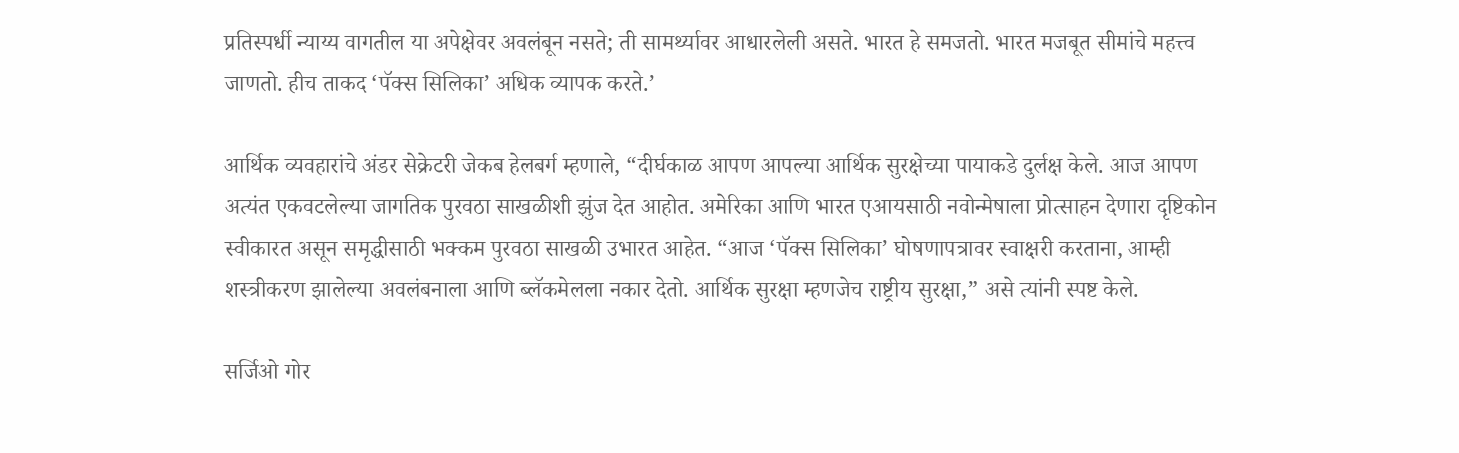प्रतिस्पर्धी न्याय्य वागतील या अपेक्षेवर अवलंबून नसते; ती सामर्थ्यावर आधारलेली असते. भारत हे समजतो. भारत मजबूत सीमांचे महत्त्व जाणतो. हीच ताकद ‘पॅक्स सिलिका’ अधिक व्यापक करते.’

आर्थिक व्यवहारांचे अंडर सेक्रेटरी जेकब हेलबर्ग म्हणाले, “दीर्घकाळ आपण आपल्या आर्थिक सुरक्षेच्या पायाकडे दुर्लक्ष केले. आज आपण अत्यंत एकवटलेल्या जागतिक पुरवठा साखळीशी झुंज देत आहोत. अमेरिका आणि भारत एआयसाठी नवोन्मेषाला प्रोत्साहन देणारा दृष्टिकोन स्वीकारत असून समृद्धीसाठी भक्कम पुरवठा साखळी उभारत आहेत. “आज ‘पॅक्स सिलिका’ घोषणापत्रावर स्वाक्षरी करताना, आम्ही शस्त्रीकरण झालेल्या अवलंबनाला आणि ब्लॅकमेलला नकार देतो. आर्थिक सुरक्षा म्हणजेच राष्ट्रीय सुरक्षा,” असे त्यांनी स्पष्ट केले.

सर्जिओ गोर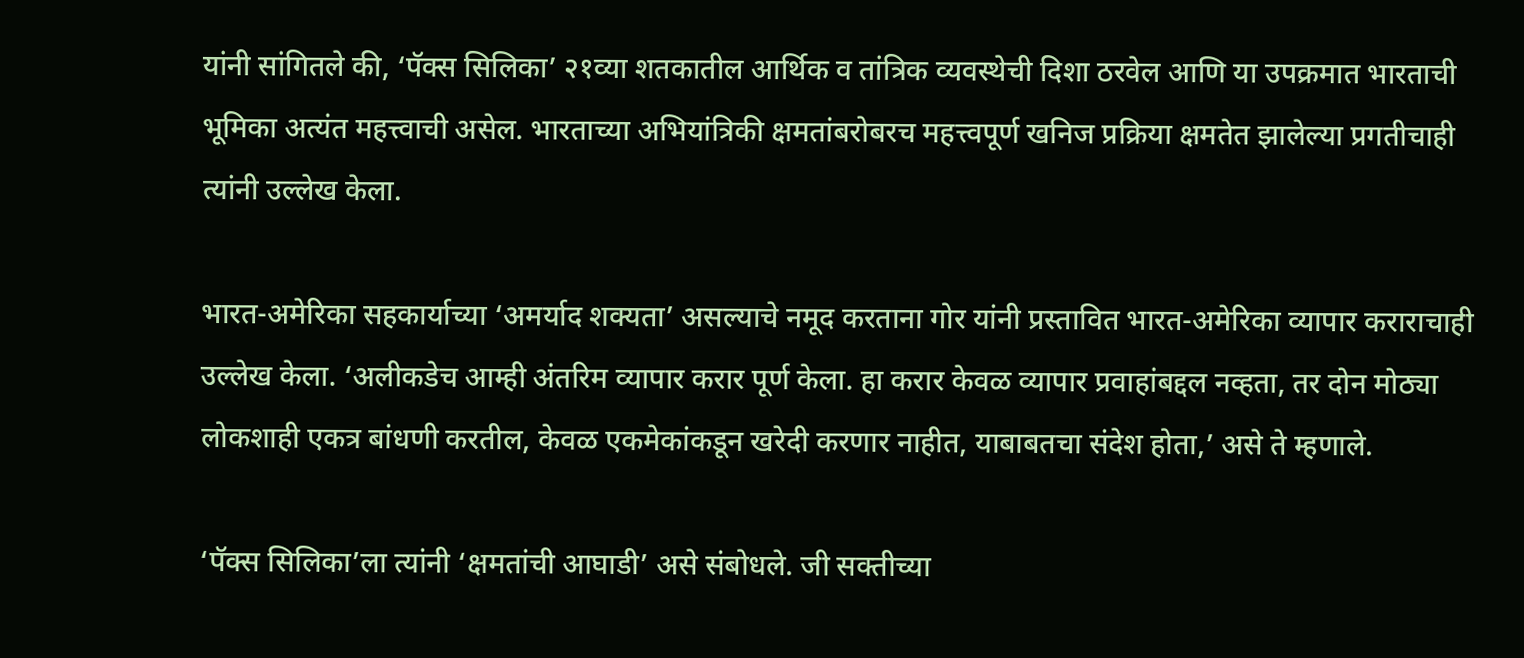यांनी सांगितले की, ‘पॅक्स सिलिका’ २१व्या शतकातील आर्थिक व तांत्रिक व्यवस्थेची दिशा ठरवेल आणि या उपक्रमात भारताची भूमिका अत्यंत महत्त्वाची असेल. भारताच्या अभियांत्रिकी क्षमतांबरोबरच महत्त्वपूर्ण खनिज प्रक्रिया क्षमतेत झालेल्या प्रगतीचाही त्यांनी उल्लेख केला.

भारत-अमेरिका सहकार्याच्या ‘अमर्याद शक्यता’ असल्याचे नमूद करताना गोर यांनी प्रस्तावित भारत-अमेरिका व्यापार कराराचाही उल्लेख केला. ‘अलीकडेच आम्ही अंतरिम व्यापार करार पूर्ण केला. हा करार केवळ व्यापार प्रवाहांबद्दल नव्हता, तर दोन मोठ्या लोकशाही एकत्र बांधणी करतील, केवळ एकमेकांकडून खरेदी करणार नाहीत, याबाबतचा संदेश होता,’ असे ते म्हणाले.

‘पॅक्स सिलिका’ला त्यांनी ‘क्षमतांची आघाडी’ असे संबोधले. जी सक्तीच्या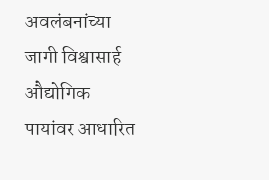अवलंबनांच्या जागी विश्वासार्ह औद्योगिक पायांवर आधारित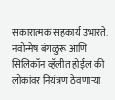सकारात्मक सहकार्य उभारते. नवोन्मेष बंगळुरू आणि सिलिकॉन व्हॅलीत होईल की लोकांवर नियंत्रण ठेवणाऱ्या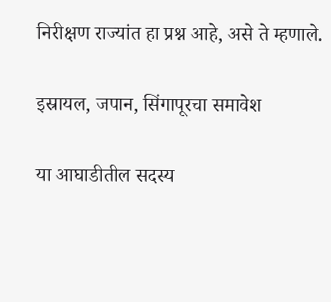निरीक्षण राज्यांत हा प्रश्न आहे, असे ते म्हणाले.

इस्रायल, जपान, सिंगापूरचा समावेश

या आघाडीतील सदस्य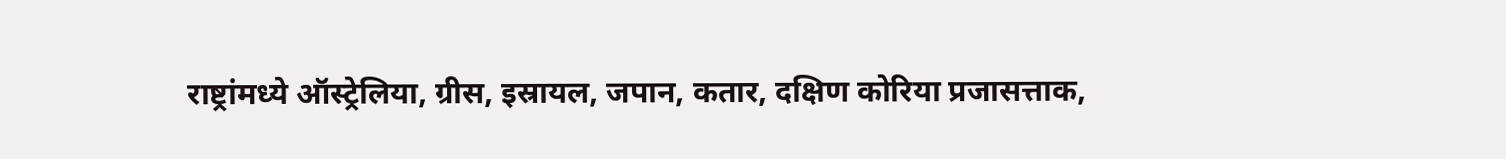राष्ट्रांमध्ये ऑस्ट्रेलिया, ग्रीस, इस्रायल, जपान, कतार, दक्षिण कोरिया प्रजासत्ताक,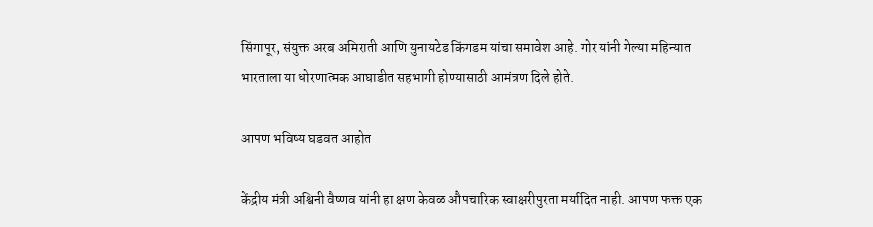सिंगापूर, संयुक्त अरब अमिराती आणि युनायटेड किंगडम यांचा समावेश आहे. गोर यांनी गेल्या महिन्यात भारताला या धोरणात्मक आघाडीत सहभागी होण्यासाठी आमंत्रण दिले होते.

आपण भविष्य घडवत आहोत

केंद्रीय मंत्री अश्विनी वैष्णव यांनी हा क्षण केवळ औपचारिक स्वाक्षरीपुरता मर्यादित नाही. आपण फक्त एक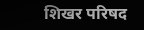शिखर परिषद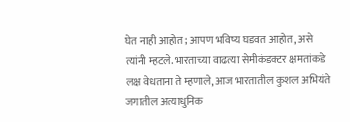घेत नाही आहोत; आपण भविष्य घडवत आहोत, असे त्यांनी म्हटले. भारताच्या वाढत्या सेमीकंडक्टर क्षमतांकडे लक्ष वेधताना ते म्हणाले, आज भारतातील कुशल अभियंते जगातील अत्याधुनिक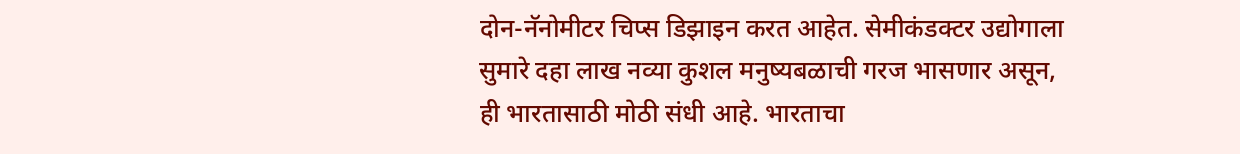दोन-नॅनोमीटर चिप्स डिझाइन करत आहेत. सेमीकंडक्टर उद्योगाला सुमारे दहा लाख नव्या कुशल मनुष्यबळाची गरज भासणार असून, ही भारतासाठी मोठी संधी आहे. भारताचा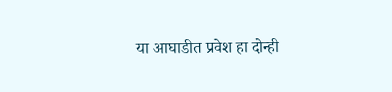या आघाडीत प्रवेश हा दोन्ही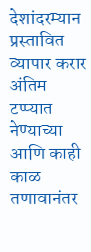देशांदरम्यान प्रस्तावित व्यापार करार अंतिम टप्प्यात नेण्याच्या आणि काही काळ तणावानंतर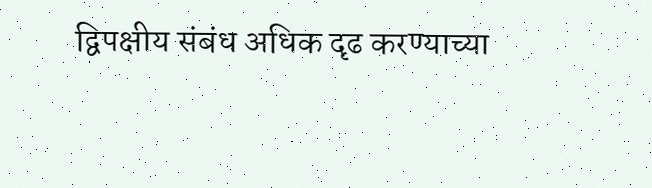द्विपक्षीय संबंध अधिक दृढ करण्याच्या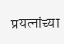प्रयत्नांच्या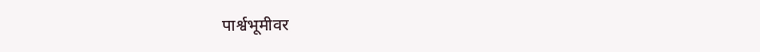पार्श्वभूमीवर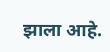झाला आहे.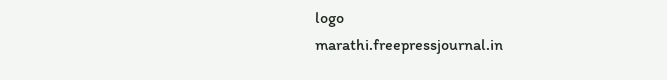logo
marathi.freepressjournal.in